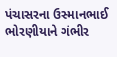પંચાસરના ઉસ્માનભાઈ ભોરણીયાને ગંભીર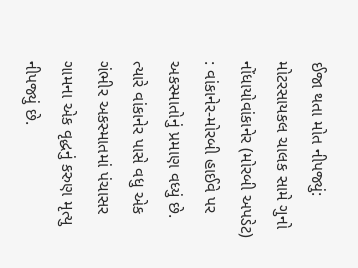ઈજા થતા મોત નીપજ્યું: મોટરસાયકલ ચાલક સામે ગુનો નોંધાયોવાંકાનેર (મોરબી અપડેટ) : વાંકાનેર-મોરબી હાઈવે પર અકસ્માતોનું પ્રમાણ વધ્યું છે. ત્યારે વાંકાનેર પાસે વધુ એક ગંભીર અકસ્માતમાં પંચાસર ગામના એક વૃદ્ધનું કરુણ મૃત્યુ નીપજ્યું છે.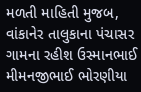મળતી માહિતી મુજબ, વાંકાનેર તાલુકાના પંચાસર ગામના રહીશ ઉસ્માનભાઈ મીમનજીભાઈ ભોરણીયા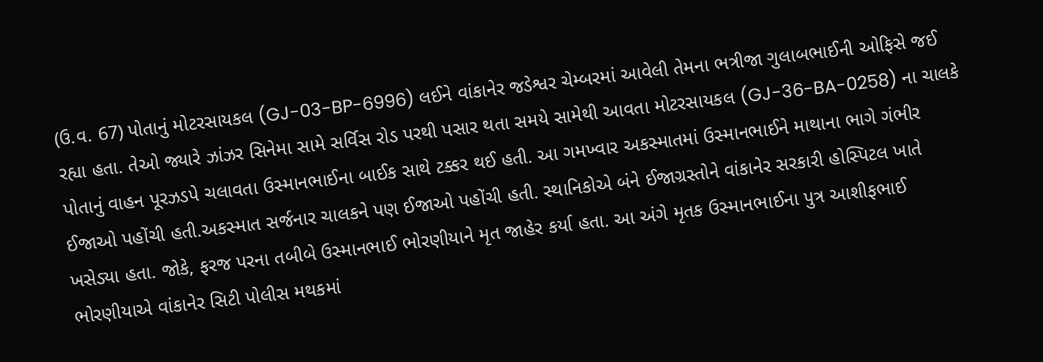(ઉ.વ. 67) પોતાનું મોટરસાયકલ (GJ-03-BP-6996) લઈને વાંકાનેર જડેશ્વર ચેમ્બરમાં આવેલી તેમના ભત્રીજા ગુલાબભાઈની ઓફિસે જઈ રહ્યા હતા. તેઓ જ્યારે ઝાંઝર સિનેમા સામે સર્વિસ રોડ પરથી પસાર થતા સમયે સામેથી આવતા મોટરસાયકલ (GJ-36-BA-0258) ના ચાલકે પોતાનું વાહન પૂરઝડપે ચલાવતા ઉસ્માનભાઈના બાઈક સાથે ટક્કર થઈ હતી. આ ગમખ્વાર અકસ્માતમાં ઉસ્માનભાઈને માથાના ભાગે ગંભીર ઈજાઓ પહોંચી હતી.અકસ્માત સર્જનાર ચાલકને પણ ઈજાઓ પહોંચી હતી. સ્થાનિકોએ બંને ઈજાગ્રસ્તોને વાંકાનેર સરકારી હોસ્પિટલ ખાતે ખસેડ્યા હતા. જોકે, ફરજ પરના તબીબે ઉસ્માનભાઈ ભોરણીયાને મૃત જાહેર કર્યા હતા. આ અંગે મૃતક ઉસ્માનભાઈના પુત્ર આશીફભાઈ ભોરણીયાએ વાંકાનેર સિટી પોલીસ મથકમાં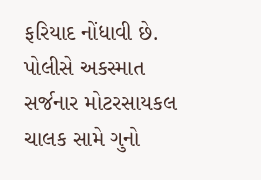ફરિયાદ નોંધાવી છે. પોલીસે અકસ્માત સર્જનાર મોટરસાયકલ ચાલક સામે ગુનો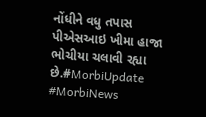નોંધીને વધુ તપાસ પીએસઆઇ ખીમા હાજા ભોચીયા ચલાવી રહ્યા છે.#MorbiUpdate #MorbiNews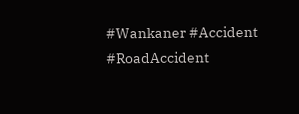#Wankaner #Accident #RoadAccident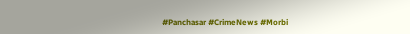#Panchasar #CrimeNews #Morbi